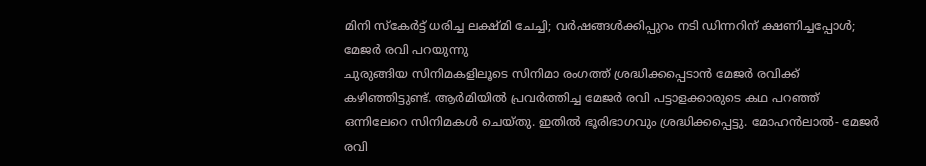മിനി സ്കേർട്ട് ധരിച്ച ലക്ഷ്മി ചേച്ചി; വർഷങ്ങൾക്കിപ്പുറം നടി ഡിന്നറിന് ക്ഷണിച്ചപ്പോൾ; മേജർ രവി പറയുന്നു
ചുരുങ്ങിയ സിനിമകളിലൂടെ സിനിമാ രംഗത്ത് ശ്രദ്ധിക്കപ്പെടാൻ മേജർ രവിക്ക് കഴിഞ്ഞിട്ടുണ്ട്. ആർമിയിൽ പ്രവർത്തിച്ച മേജർ രവി പട്ടാളക്കാരുടെ കഥ പറഞ്ഞ് ഒന്നിലേറെ സിനിമകൾ ചെയ്തു. ഇതിൽ ഭൂരിഭാഗവും ശ്രദ്ധിക്കപ്പെട്ടു. മോഹൻലാൽ- മേജർ രവി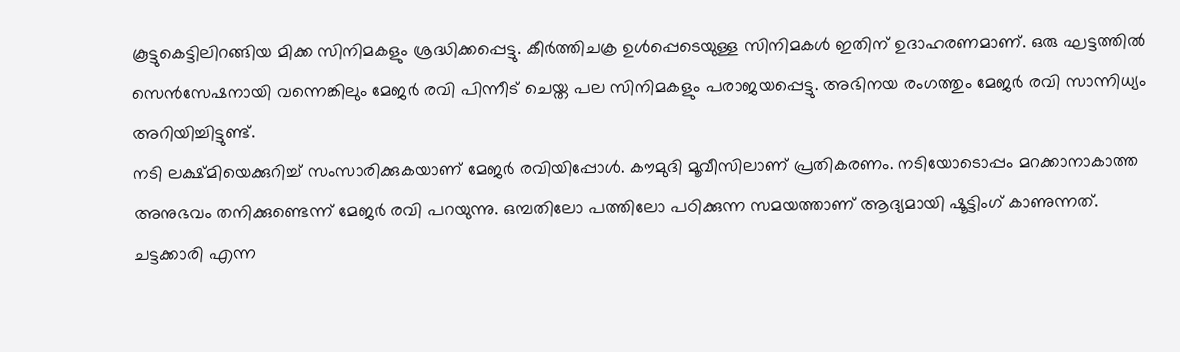കൂട്ടുകെട്ടിലിറങ്ങിയ മിക്ക സിനിമകളും ശ്രദ്ധിക്കപ്പെട്ടു. കീർത്തിചക്ര ഉൾപ്പെടെയുള്ള സിനിമകൾ ഇതിന് ഉദാഹരണമാണ്. ഒരു ഘട്ടത്തിൽ സെൻസേഷനായി വന്നെങ്കിലും മേജർ രവി പിന്നീട് ചെയ്ത പല സിനിമകളും പരാജയപ്പെട്ടു. അഭിനയ രംഗത്തും മേജർ രവി സാന്നിധ്യം അറിയിച്ചിട്ടുണ്ട്.
നടി ലക്ഷ്മിയെക്കുറിച്ച് സംസാരിക്കുകയാണ് മേജർ രവിയിപ്പോൾ. കൗമുദി മൂവീസിലാണ് പ്രതികരണം. നടിയോടൊപ്പം മറക്കാനാകാത്ത അനുഭവം തനിക്കുണ്ടെന്ന് മേജർ രവി പറയുന്നു. ഒമ്പതിലോ പത്തിലോ പഠിക്കുന്ന സമയത്താണ് ആദ്യമായി ഷൂട്ടിംഗ് കാണുന്നത്. ചട്ടക്കാരി എന്ന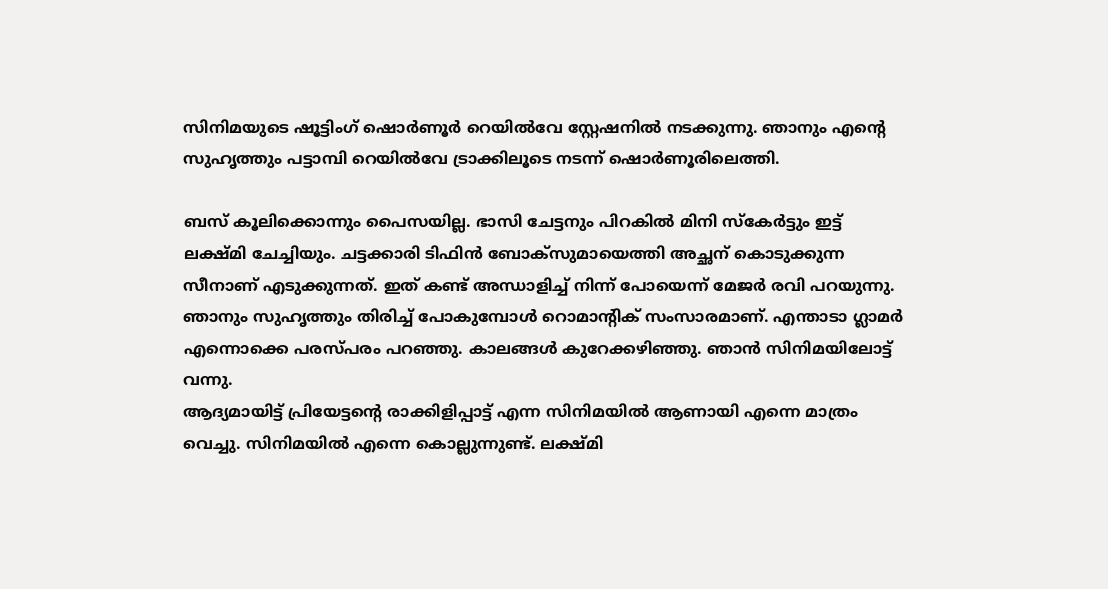സിനിമയുടെ ഷൂട്ടിംഗ് ഷൊർണൂർ റെയിൽവേ സ്റ്റേഷനിൽ നടക്കുന്നു. ഞാനും എന്റെ സുഹൃത്തും പട്ടാമ്പി റെയിൽവേ ട്രാക്കിലൂടെ നടന്ന് ഷൊർണൂരിലെത്തി.

ബസ് കൂലിക്കൊന്നും പൈസയില്ല. ഭാസി ചേട്ടനും പിറകിൽ മിനി സ്കേർട്ടും ഇട്ട് ലക്ഷ്മി ചേച്ചിയും. ചട്ടക്കാരി ടിഫിൻ ബോക്സുമായെത്തി അച്ഛന് കൊടുക്കുന്ന സീനാണ് എടുക്കുന്നത്. ഇത് കണ്ട് അന്ധാളിച്ച് നിന്ന് പോയെന്ന് മേജർ രവി പറയുന്നു. ഞാനും സുഹൃത്തും തിരിച്ച് പോകുമ്പോൾ റൊമാന്റിക് സംസാരമാണ്. എന്താടാ ഗ്ലാമർ എന്നൊക്കെ പരസ്പരം പറഞ്ഞു. കാലങ്ങൾ കുറേക്കഴിഞ്ഞു. ഞാൻ സിനിമയിലോട്ട് വന്നു.
ആദ്യമായിട്ട് പ്രിയേട്ടന്റെ രാക്കിളിപ്പാട്ട് എന്ന സിനിമയിൽ ആണായി എന്നെ മാത്രം വെച്ചു. സിനിമയിൽ എന്നെ കൊല്ലുന്നുണ്ട്. ലക്ഷ്മി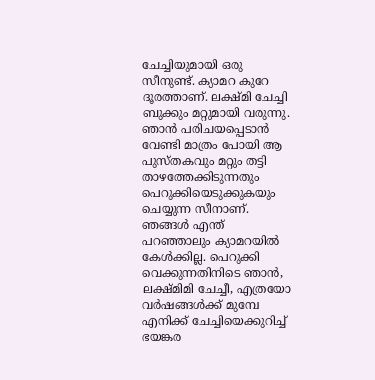ചേച്ചിയുമായി ഒരു സീനുണ്ട്. ക്യാമറ കുറേ ദൂരത്താണ്. ലക്ഷ്മി ചേച്ചി ബുക്കും മറ്റുമായി വരുന്നു. ഞാൻ പരിചയപ്പെടാൻ വേണ്ടി മാത്രം പോയി ആ പുസ്തകവും മറ്റും തട്ടി താഴത്തേക്കിടുന്നതും പെറുക്കിയെടുക്കുകയും ചെയ്യുന്ന സീനാണ്. ഞങ്ങൾ എന്ത് പറഞ്ഞാലും ക്യാമറയിൽ കേൾക്കില്ല. പെറുക്കി വെക്കുന്നതിനിടെ ഞാൻ, ലക്ഷ്മിമി ചേച്ചീ, എത്രയോ വർഷങ്ങൾക്ക് മുമ്പേ എനിക്ക് ചേച്ചിയെക്കുറിച്ച് ഭയങ്കര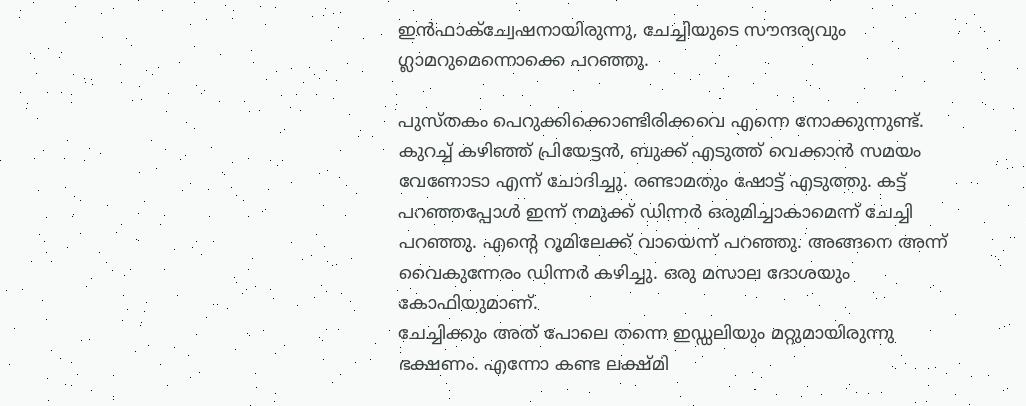ഇൻഫാക്ച്വേഷനായിരുന്നു, ചേച്ചിയുടെ സൗന്ദര്യവും ഗ്ലാമറുമെന്നൊക്കെ പറഞ്ഞു.

പുസ്തകം പെറുക്കിക്കൊണ്ടിരിക്കവെ എന്നെ നോക്കുന്നുണ്ട്. കുറച്ച് കഴിഞ്ഞ് പ്രിയേട്ടൻ, ബുക്ക് എടുത്ത് വെക്കാൻ സമയം വേണോടാ എന്ന് ചോദിച്ചു. രണ്ടാമതും ഷോട്ട് എടുത്തു. കട്ട് പറഞ്ഞപ്പോൾ ഇന്ന് നമുക്ക് ഡിന്നർ ഒരുമിച്ചാകാമെന്ന് ചേച്ചി പറഞ്ഞു. എന്റെ റൂമിലേക്ക് വായെന്ന് പറഞ്ഞു. അങ്ങനെ അന്ന് വൈകുന്നേരം ഡിന്നർ കഴിച്ചു. ഒരു മസാല ദോശയും കോഫിയുമാണ്.
ചേച്ചിക്കും അത് പോലെ തന്നെ ഇഡ്ഡലിയും മറ്റുമായിരുന്നു ഭക്ഷണം. എന്നോ കണ്ട ലക്ഷ്മി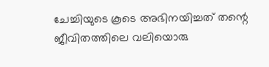ചേച്ചിയുടെ കൂടെ അഭിനയിച്ചത് തന്റെ ജീവിതത്തിലെ വലിയൊരു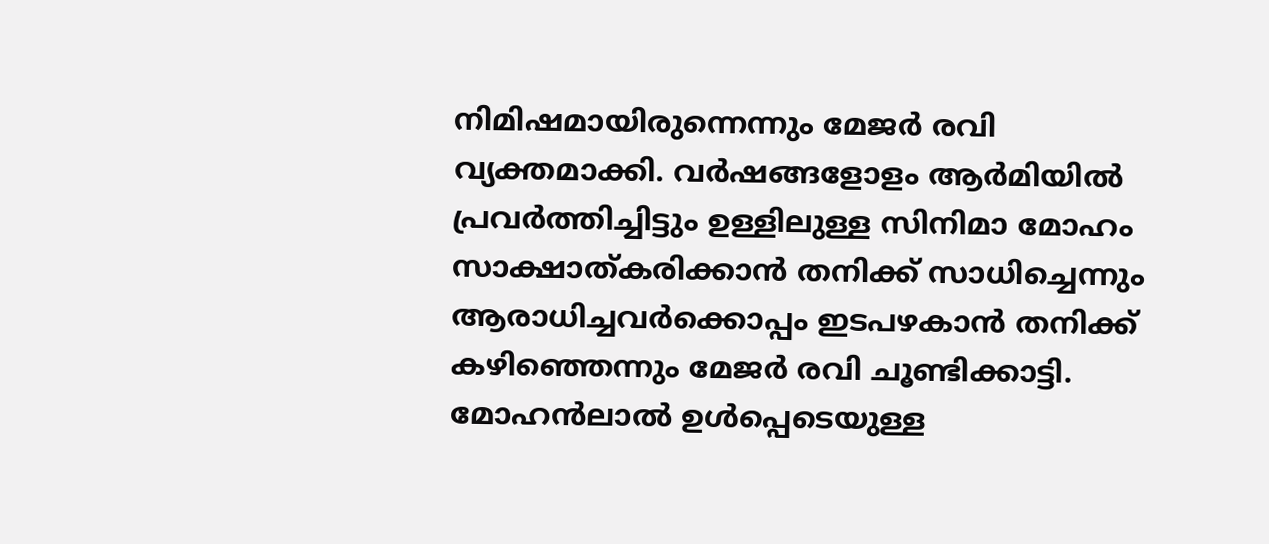നിമിഷമായിരുന്നെന്നും മേജർ രവി വ്യക്തമാക്കി. വർഷങ്ങളോളം ആർമിയിൽ പ്രവർത്തിച്ചിട്ടും ഉള്ളിലുള്ള സിനിമാ മോഹം സാക്ഷാത്കരിക്കാൻ തനിക്ക് സാധിച്ചെന്നും ആരാധിച്ചവർക്കൊപ്പം ഇടപഴകാൻ തനിക്ക് കഴിഞ്ഞെന്നും മേജർ രവി ചൂണ്ടിക്കാട്ടി. മോഹൻലാൽ ഉൾപ്പെടെയുള്ള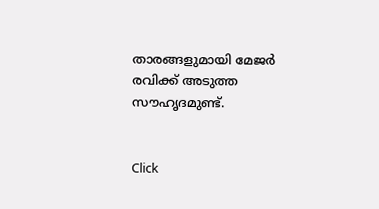താരങ്ങളുമായി മേജർ രവിക്ക് അടുത്ത സൗഹൃദമുണ്ട്.


Click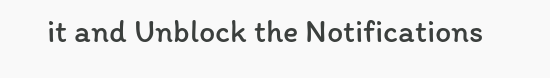it and Unblock the Notifications